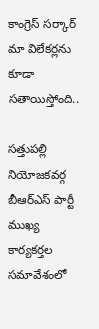కాంగ్రెస్ సర్కార్ మా విలేకర్లను కూడా సతాయిస్తోంది..

సత్తుపల్లి నియోజకవర్గ బీఆర్‌ఎస్‌ పార్టీ ముఖ్య కార్యకర్తల సమావేశంలో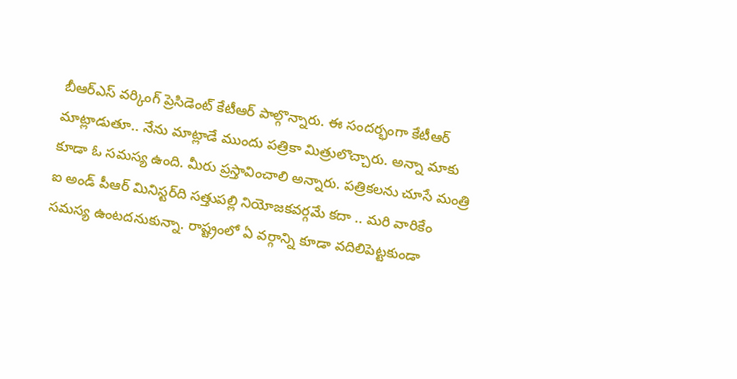బీఆర్‌ఎస్‌ వర్కింగ్ ప్రెసిడెంట్‌ కేటీఆర్ పాల్గొన్నారు. ఈ సందర్భంగా కేటీఆర్‌ మాట్లాడుతూ.. నేను మాట్లాడే ముందు పత్రికా మిత్రులొచ్చారు. అన్నా మాకు కూడా ఓ సమస్య ఉంది. మీరు ప్రస్తావించాలి అన్నారు. పత్రికలను చూసే మంత్రి ఐ అండ్ పీఆర్ మినిస్టర్‌ది సత్తుపల్లి నియోజకవర్గమే కదా ‌.. మరి వారికేం సమస్య ఉంటదనుకున్నా. రాష్ట్రంలో ఏ వర్గాన్ని కూడా వదిలిపెట్టకుండా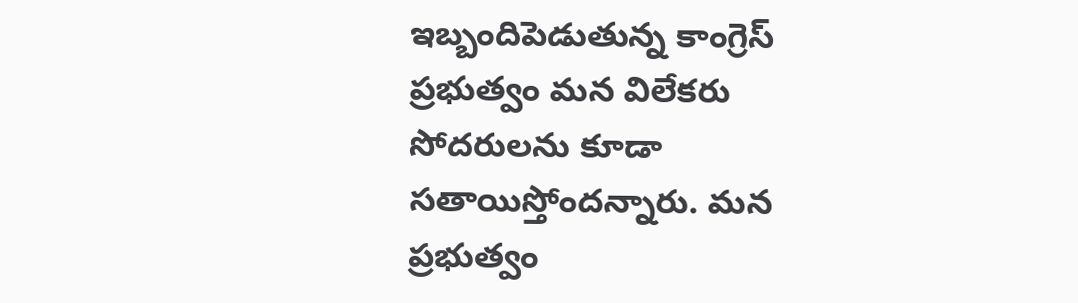ఇబ్బందిపెడుతున్న కాంగ్రెస్ ప్రభుత్వం మన విలేకరు సోదరులను కూడా సతాయిస్తోందన్నారు. మన ప్రభుత్వం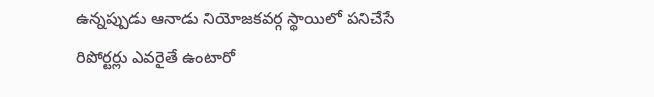ఉన్నప్పుడు ఆనాడు నియోజకవర్గ స్థాయిలో పనిచేసే రిపోర్టర్లు ఎవరైతే ఉంటారో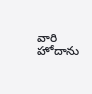వారి హోదాను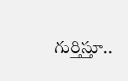గుర్తిస్తూ..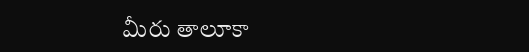మీరు తాలూకా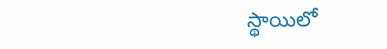స్థాయిలో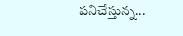పనిచేస్తున్న...